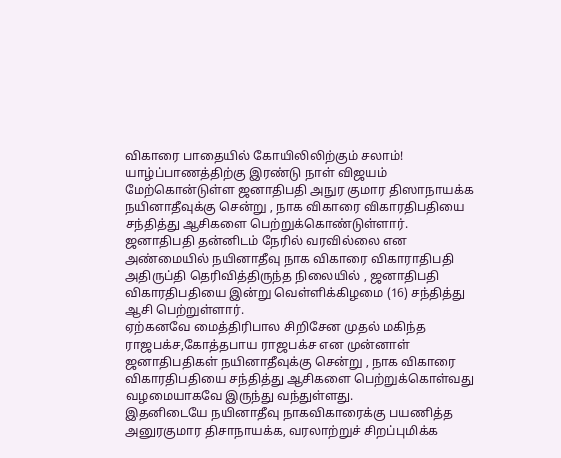விகாரை பாதையில் கோயிலிலிற்கும் சலாம்!
யாழ்ப்பாணத்திற்கு இரண்டு நாள் விஜயம் மேற்கொன்டுள்ள ஜனாதிபதி அநுர குமார திஸாநாயக்க நயினாதீவுக்கு சென்று , நாக விகாரை விகாரதிபதியை சந்தித்து ஆசிகளை பெற்றுக்கொண்டுள்ளார்.
ஜனாதிபதி தன்னிடம் நேரில் வரவில்லை என அண்மையில் நயினாதீவு நாக விகாரை விகாராதிபதி அதிருப்தி தெரிவித்திருந்த நிலையில் , ஜனாதிபதி விகாரதிபதியை இன்று வெள்ளிக்கிழமை (16) சந்தித்து ஆசி பெற்றுள்ளார்.
ஏற்கனவே மைத்திரிபால சிறிசேன முதல் மகிந்த ராஜபக்ச,கோத்தபாய ராஜபக்ச என முன்னாள் ஜனாதிபதிகள் நயினாதீவுக்கு சென்று , நாக விகாரை விகாரதிபதியை சந்தித்து ஆசிகளை பெற்றுக்கொள்வது வழமையாகவே இருந்து வந்துள்ளது.
இதனிடையே நயினாதீவு நாகவிகாரைக்கு பயணித்த அனுரகுமார திசாநாயக்க, வரலாற்றுச் சிறப்புமிக்க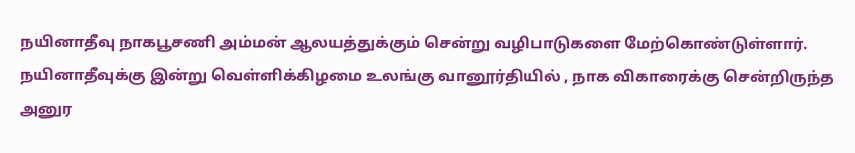நயினாதீவு நாகபூசணி அம்மன் ஆலயத்துக்கும் சென்று வழிபாடுகளை மேற்கொண்டுள்ளார்.
நயினாதீவுக்கு இன்று வெள்ளிக்கிழமை உலங்கு வானூர்தியில் , நாக விகாரைக்கு சென்றிருந்த அனுர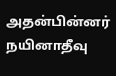அதன்பின்னர் நயினாதீவு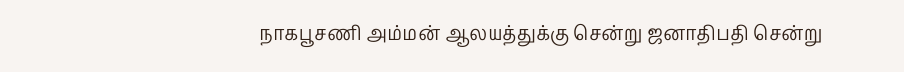நாகபூசணி அம்மன் ஆலயத்துக்கு சென்று ஜனாதிபதி சென்று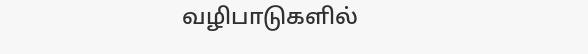வழிபாடுகளில்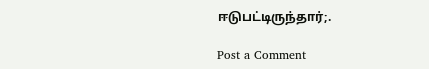ஈடுபட்டிருந்தார்;.

Post a Comment